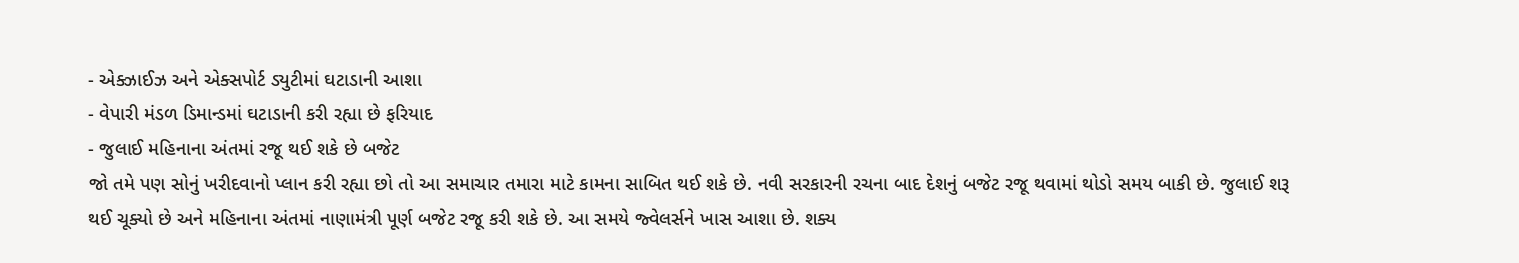- એક્ઝાઈઝ અને એક્સપોર્ટ ડ્યુટીમાં ઘટાડાની આશા
- વેપારી મંડળ ડિમાન્ડમાં ઘટાડાની કરી રહ્યા છે ફરિયાદ
- જુલાઈ મહિનાના અંતમાં રજૂ થઈ શકે છે બજેટ
જો તમે પણ સોનું ખરીદવાનો પ્લાન કરી રહ્યા છો તો આ સમાચાર તમારા માટે કામના સાબિત થઈ શકે છે. નવી સરકારની રચના બાદ દેશનું બજેટ રજૂ થવામાં થોડો સમય બાકી છે. જુલાઈ શરૂ થઈ ચૂક્યો છે અને મહિનાના અંતમાં નાણામંત્રી પૂર્ણ બજેટ રજૂ કરી શકે છે. આ સમયે જ્વેલર્સને ખાસ આશા છે. શક્ય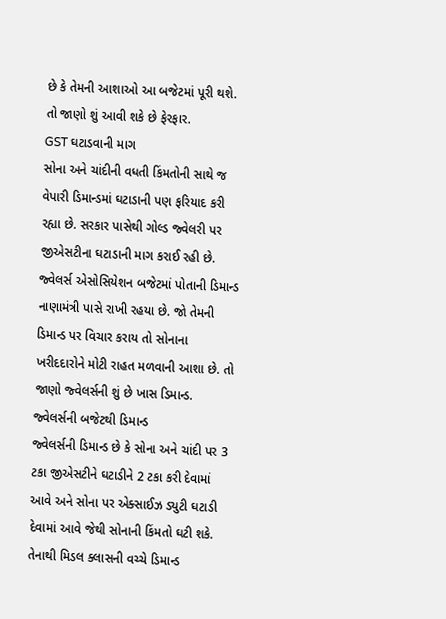છે કે તેમની આશાઓ આ બજેટમાં પૂરી થશે. તો જાણો શું આવી શકે છે ફેરફાર.
GST ઘટાડવાની માગ
સોના અને ચાંદીની વધતી કિંમતોની સાથે જ વેપારી ડિમાન્ડમાં ઘટાડાની પણ ફરિયાદ કરી રહ્યા છે. સરકાર પાસેથી ગોલ્ડ જ્વેલરી પર જીએસટીના ઘટાડાની માગ કરાઈ રહી છે. જ્વેલર્સ એસોસિયેશન બજેટમાં પોતાની ડિમાન્ડ નાણામંત્રી પાસે રાખી રહયા છે. જો તેમની ડિમાન્ડ પર વિચાર કરાય તો સોનાના ખરીદદારોને મોટી રાહત મળવાની આશા છે. તો જાણો જ્વેલર્સની શું છે ખાસ ડિમાન્ડ.
જ્વેલર્સની બજેટથી ડિમાન્ડ
જ્વેલર્સની ડિમાન્ડ છે કે સોના અને ચાંદી પર 3 ટકા જીએસટીને ઘટાડીને 2 ટકા કરી દેવામાં આવે અને સોના પર એક્સાઈઝ ડ્યુટી ઘટાડી દેવામાં આવે જેથી સોનાની કિંમતો ઘટી શકે. તેનાથી મિડલ ક્લાસની વચ્ચે ડિમાન્ડ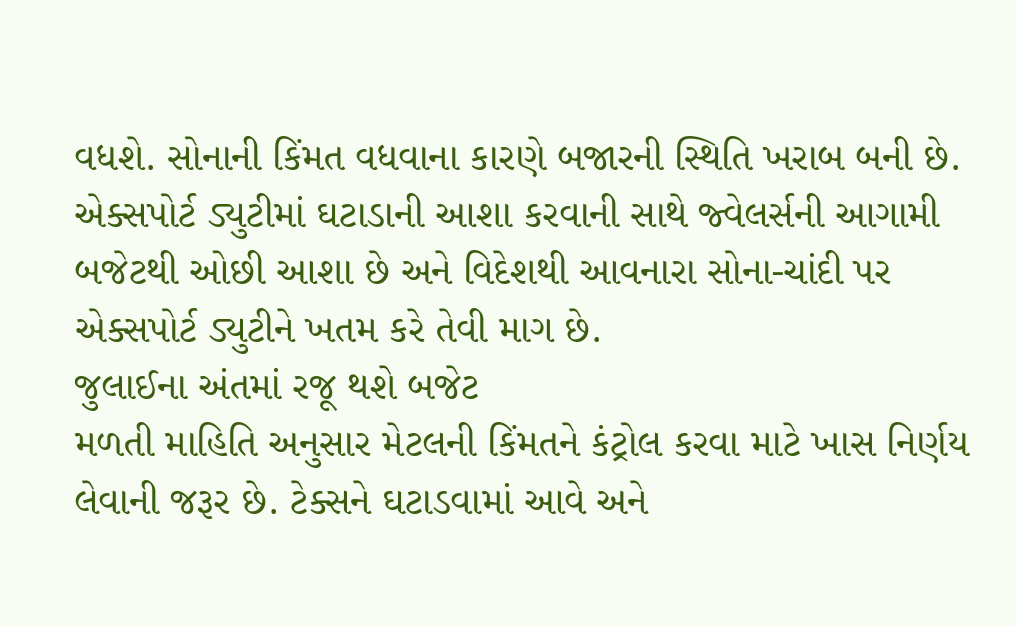વધશે. સોનાની કિંમત વધવાના કારણે બજારની સ્થિતિ ખરાબ બની છે. એક્સપોર્ટ ડ્યુટીમાં ઘટાડાની આશા કરવાની સાથે જ્વેલર્સની આગામી બજેટથી ઓછી આશા છે અને વિદેશથી આવનારા સોના-ચાંદી પર એક્સપોર્ટ ડ્યુટીને ખતમ કરે તેવી માગ છે.
જુલાઈના અંતમાં રજૂ થશે બજેટ
મળતી માહિતિ અનુસાર મેટલની કિંમતને કંટ્રોલ કરવા માટે ખાસ નિર્ણય લેવાની જરૂર છે. ટેક્સને ઘટાડવામાં આવે અને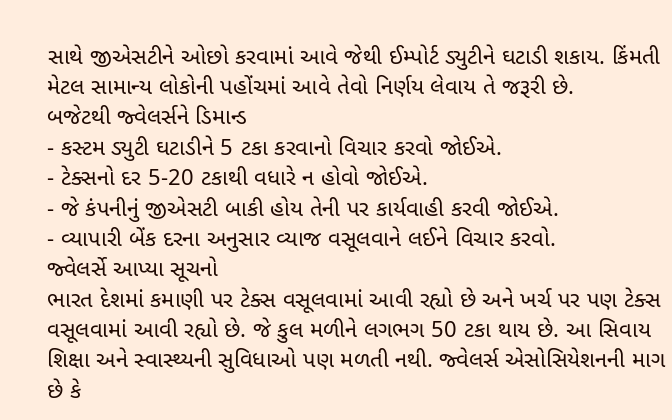સાથે જીએસટીને ઓછો કરવામાં આવે જેથી ઈમ્પોર્ટ ડ્યુટીને ઘટાડી શકાય. કિંમતી મેટલ સામાન્ય લોકોની પહોંચમાં આવે તેવો નિર્ણય લેવાય તે જરૂરી છે.
બજેટથી જ્વેલર્સને ડિમાન્ડ
- કસ્ટમ ડ્યુટી ઘટાડીને 5 ટકા કરવાનો વિચાર કરવો જોઈએ.
- ટેક્સનો દર 5-20 ટકાથી વધારે ન હોવો જોઈએ.
- જે કંપનીનું જીએસટી બાકી હોય તેની પર કાર્યવાહી કરવી જોઈએ.
- વ્યાપારી બેંક દરના અનુસાર વ્યાજ વસૂલવાને લઈને વિચાર કરવો.
જ્વેલર્સે આપ્યા સૂચનો
ભારત દેશમાં કમાણી પર ટેક્સ વસૂલવામાં આવી રહ્યો છે અને ખર્ચ પર પણ ટેક્સ વસૂલવામાં આવી રહ્યો છે. જે કુલ મળીને લગભગ 50 ટકા થાય છે. આ સિવાય શિક્ષા અને સ્વાસ્થ્યની સુવિધાઓ પણ મળતી નથી. જ્વેલર્સ એસોસિયેશનની માગ છે કે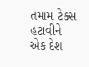તમામ ટેક્સ હટાવીને એક દેશ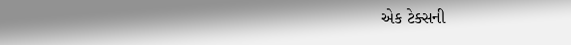એક ટેક્સની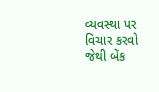વ્યવસ્થા પર વિચાર કરવો જેથી બેંક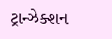ટ્રાન્ઝેક્શન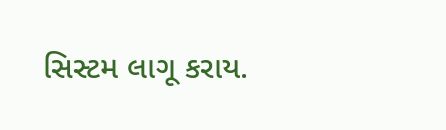સિસ્ટમ લાગૂ કરાય.